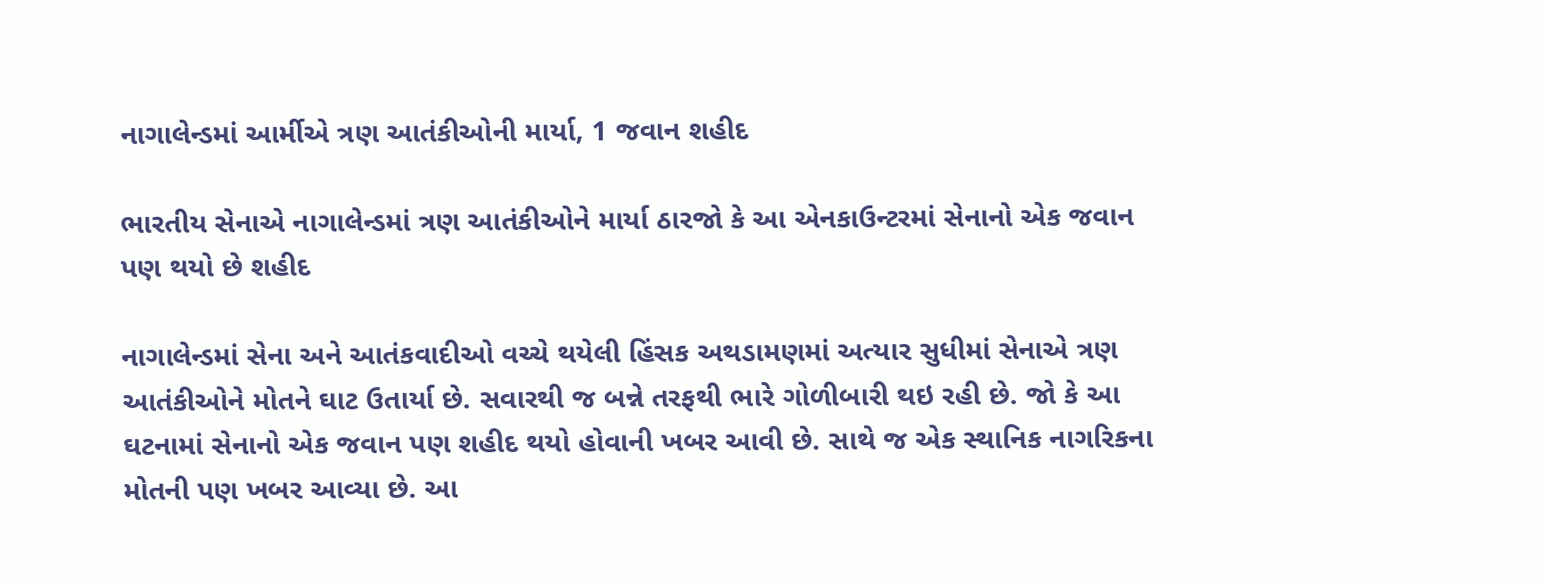નાગાલેન્ડમાં આર્મીએ ત્રણ આતંકીઓની માર્યા, 1 જવાન શહીદ

ભારતીય સેનાએ નાગાલેન્ડમાં ત્રણ આતંકીઓને માર્યા ઠારજો કે આ એનકાઉન્ટરમાં સેનાનો એક જવાન પણ થયો છે શહીદ

નાગાલેન્ડમાં સેના અને આતંકવાદીઓ વચ્ચે થયેલી હિંસક અથડામણમાં અત્યાર સુધીમાં સેનાએ ત્રણ આતંકીઓને મોતને ઘાટ ઉતાર્યા છે. સવારથી જ બન્ને તરફથી ભારે ગોળીબારી થઇ રહી છે. જો કે આ ઘટનામાં સેનાનો એક જવાન પણ શહીદ થયો હોવાની ખબર આવી છે. સાથે જ એક સ્થાનિક નાગરિકના મોતની પણ ખબર આવ્યા છે. આ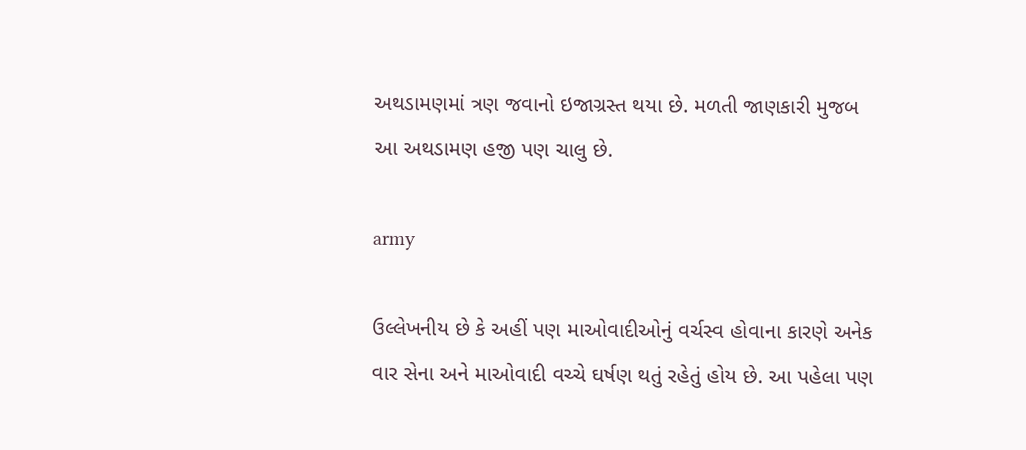અથડામણમાં ત્રણ જવાનો ઇજાગ્રસ્ત થયા છે. મળતી જાણકારી મુજબ આ અથડામણ હજી પણ ચાલુ છે.

army

ઉલ્લેખનીય છે કે અહીં પણ માઓવાદીઓનું વર્ચસ્વ હોવાના કારણે અનેક વાર સેના અને માઓવાદી વચ્ચે ઘર્ષણ થતું રહેતું હોય છે. આ પહેલા પણ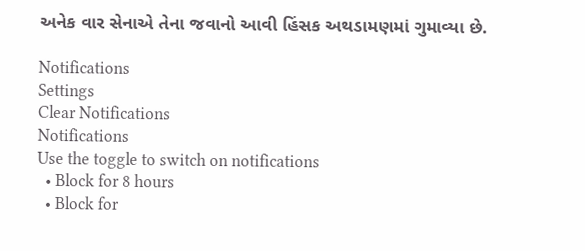અનેક વાર સેનાએ તેના જવાનો આવી હિંસક અથડામણમાં ગુમાવ્યા છે.

Notifications
Settings
Clear Notifications
Notifications
Use the toggle to switch on notifications
  • Block for 8 hours
  • Block for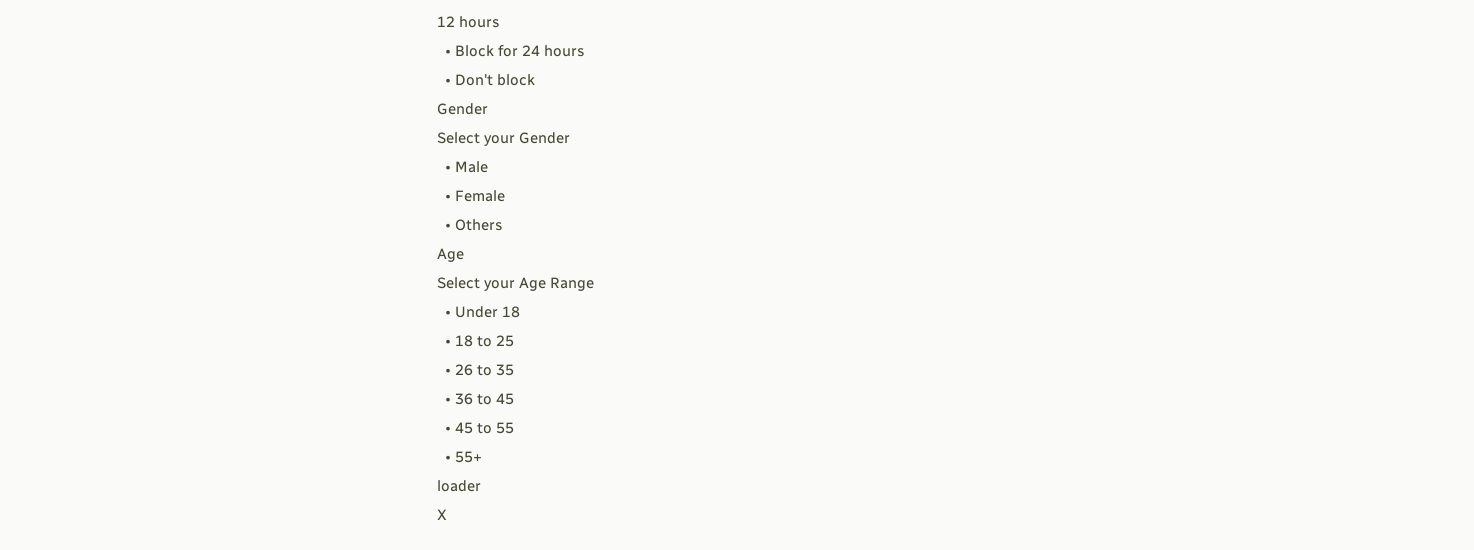12 hours
  • Block for 24 hours
  • Don't block
Gender
Select your Gender
  • Male
  • Female
  • Others
Age
Select your Age Range
  • Under 18
  • 18 to 25
  • 26 to 35
  • 36 to 45
  • 45 to 55
  • 55+
loader
X